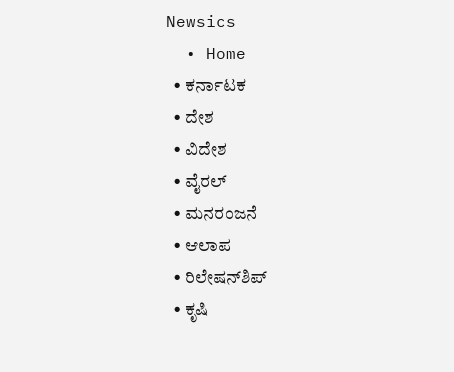Newsics
  • Home
  • ಕರ್ನಾಟಕ
  • ದೇಶ
  • ವಿದೇಶ
  • ವೈರಲ್
  • ಮನರಂಜನೆ
  • ಆಲಾಪ
  • ರಿಲೇಷನ್‌ಶಿಪ್
  • ಕೃಷಿ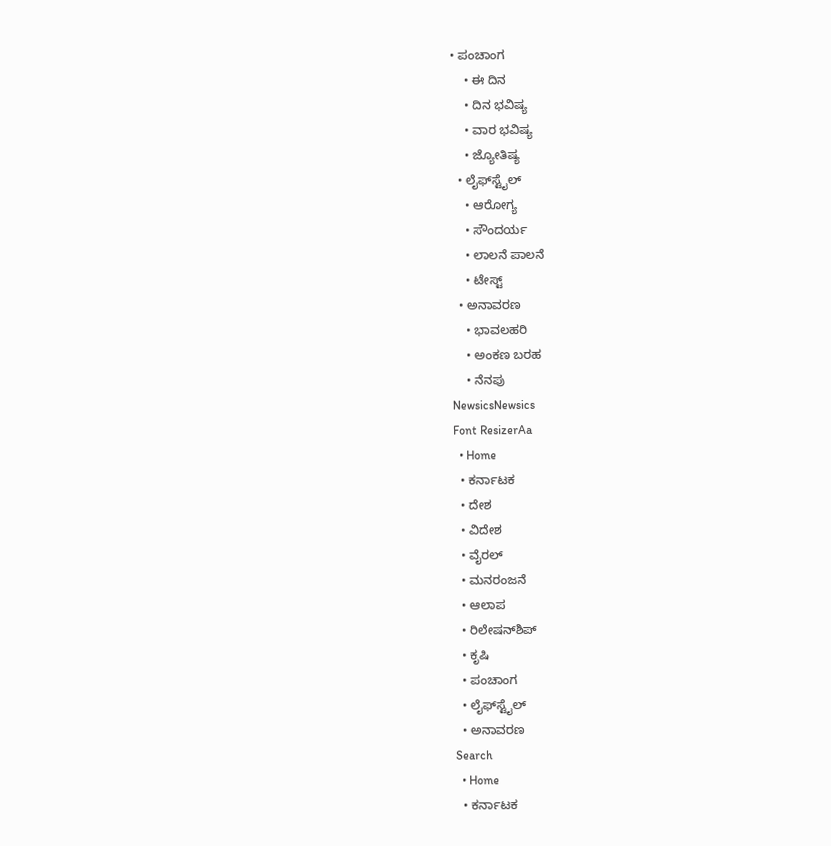• ಪಂಚಾಂಗ
    • ಈ ದಿನ
    • ದಿನ ಭವಿಷ್ಯ
    • ವಾರ ಭವಿಷ್ಯ
    • ಜ್ಯೋತಿಷ್ಯ
  • ಲೈಫ್‌ಸ್ಟೈಲ್
    • ಆರೋಗ್ಯ
    • ಸೌಂದರ್ಯ
    • ಲಾಲನೆ ಪಾಲನೆ
    • ಟೇಸ್ಟ್
  • ಅನಾವರಣ
    • ಭಾವಲಹರಿ
    • ಅಂಕಣ ಬರಹ
    • ನೆನಪು
NewsicsNewsics
Font ResizerAa
  • Home
  • ಕರ್ನಾಟಕ
  • ದೇಶ
  • ವಿದೇಶ
  • ವೈರಲ್
  • ಮನರಂಜನೆ
  • ಆಲಾಪ
  • ರಿಲೇಷನ್‌ಶಿಪ್
  • ಕೃಷಿ
  • ಪಂಚಾಂಗ
  • ಲೈಫ್‌ಸ್ಟೈಲ್
  • ಅನಾವರಣ
Search
  • Home
  • ಕರ್ನಾಟಕ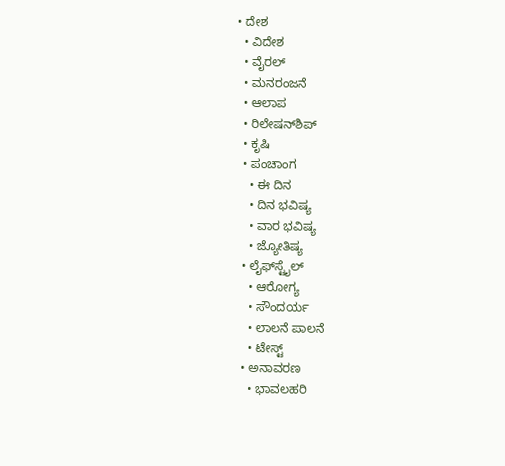• ದೇಶ
  • ವಿದೇಶ
  • ವೈರಲ್
  • ಮನರಂಜನೆ
  • ಆಲಾಪ
  • ರಿಲೇಷನ್‌ಶಿಪ್
  • ಕೃಷಿ
  • ಪಂಚಾಂಗ
    • ಈ ದಿನ
    • ದಿನ ಭವಿಷ್ಯ
    • ವಾರ ಭವಿಷ್ಯ
    • ಜ್ಯೋತಿಷ್ಯ
  • ಲೈಫ್‌ಸ್ಟೈಲ್
    • ಆರೋಗ್ಯ
    • ಸೌಂದರ್ಯ
    • ಲಾಲನೆ ಪಾಲನೆ
    • ಟೇಸ್ಟ್
  • ಅನಾವರಣ
    • ಭಾವಲಹರಿ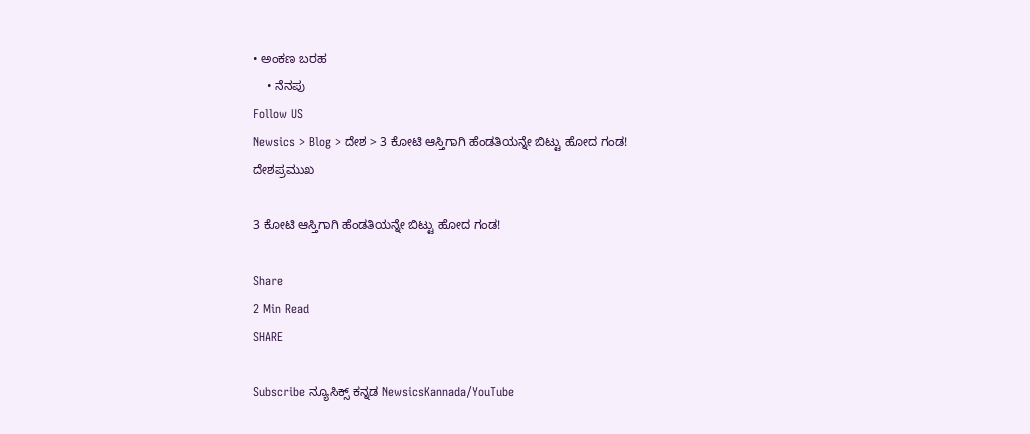• ಅಂಕಣ ಬರಹ
    • ನೆನಪು
Follow US
Newsics > Blog > ದೇಶ > 3 ಕೋಟಿ ಆಸ್ತಿಗಾಗಿ ಹೆಂಡತಿಯನ್ನೇ ಬಿಟ್ಟು ಹೋದ ಗಂಡ!
ದೇಶಪ್ರಮುಖ

3 ಕೋಟಿ ಆಸ್ತಿಗಾಗಿ ಹೆಂಡತಿಯನ್ನೇ ಬಿಟ್ಟು ಹೋದ ಗಂಡ!

Share
2 Min Read
SHARE

Subscribe ನ್ಯೂಸಿಕ್ಸ್ ಕನ್ನಡ NewsicsKannada/YouTube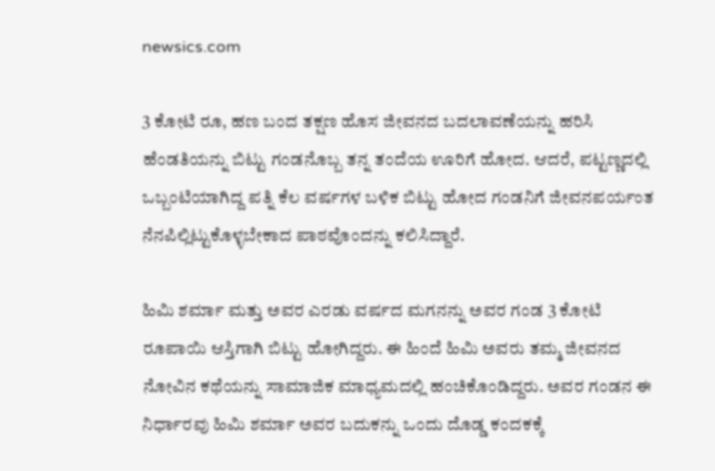newsics.com

3 ಕೋಟಿ ರೂ, ಹಣ ಬಂದ ತಕ್ಷಣ ಹೊಸ ಜೀವನದ ಬದಲಾವಣೆಯನ್ನು ಹರಿಸಿ ಹೆಂಡತಿಯನ್ನು ಬಿಟ್ಟು ಗಂಡನೊಬ್ಬ ತನ್ನ ತಂದೆಯ ಊರಿಗೆ ಹೋದ. ಆದರೆ, ಪಟ್ಟಣ್ಣದಲ್ಲಿ ಒಬ್ಬಂಟಿಯಾಗಿದ್ದ ಪತ್ನಿ ಕೆಲ ವರ್ಷಗಳ ಬಳಿಕ ಬಿಟ್ಟು ಹೋದ ಗಂಡನಿಗೆ ಜೀವನಪರ್ಯಂತ ನೆನಪಿಲ್ಲಿಟ್ಟುಕೊಳ್ಳಬೇಕಾದ ಪಾಠವೊಂದನ್ನು ಕಲಿಸಿದ್ದಾರೆ.

ಹಿಮಿ ಶರ್ಮಾ ಮತ್ತು ಅವರ ಎರಡು ವರ್ಷದ ಮಗನನ್ನು ಅವರ ಗಂಡ 3 ಕೋಟಿ ರೂಪಾಯಿ ಆಸ್ತಿಗಾಗಿ ಬಿಟ್ಟು ಹೋಗಿದ್ದರು. ಈ ಹಿಂದೆ ಹಿಮಿ ಅವರು ತಮ್ಮ ಜೀವನದ ನೋವಿನ ಕಥೆಯನ್ನು ಸಾಮಾಜಿಕ ಮಾಧ್ಯಮದಲ್ಲಿ ಹಂಚಿಕೊಂಡಿದ್ದರು. ಅವರ ಗಂಡನ ಈ ನಿರ್ಧಾರವು ಹಿಮಿ ಶರ್ಮಾ ಅವರ ಬದುಕನ್ನು ಒಂದು ದೊಡ್ಡ ಕಂದಕಕ್ಕೆ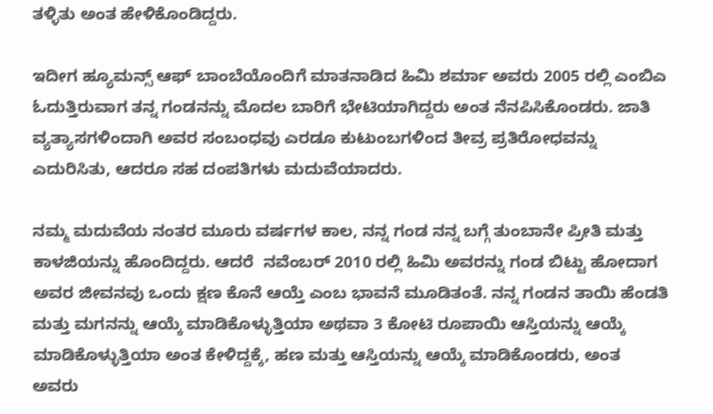ತಳ್ಳಿತು ಅಂತ ಹೇಳಿಕೊಂಡಿದ್ದರು.

ಇದೀಗ ಹ್ಯೂಮನ್ಸ್ ಆಫ್ ಬಾಂಬೆಯೊಂದಿಗೆ ಮಾತನಾಡಿದ ಹಿಮಿ ಶರ್ಮಾ ಅವರು 2005 ರಲ್ಲಿ ಎಂಬಿಎ ಓದುತ್ತಿರುವಾಗ ತನ್ನ ಗಂಡನನ್ನು ಮೊದಲ ಬಾರಿಗೆ ಭೇಟಿಯಾಗಿದ್ದರು ಅಂತ ನೆನಪಿಸಿಕೊಂಡರು. ಜಾತಿ ವ್ಯತ್ಯಾಸಗಳಿಂದಾಗಿ ಅವರ ಸಂಬಂಧವು ಎರಡೂ ಕುಟುಂಬಗಳಿಂದ ತೀವ್ರ ಪ್ರತಿರೋಧವನ್ನು ಎದುರಿಸಿತು, ಆದರೂ ಸಹ ದಂಪತಿಗಳು ಮದುವೆಯಾದರು.

ನಮ್ಮ ಮದುವೆಯ ನಂತರ ಮೂರು ವರ್ಷಗಳ ಕಾಲ, ನನ್ನ ಗಂಡ ನನ್ನ ಬಗ್ಗೆ ತುಂಬಾನೇ ಪ್ರೀತಿ ಮತ್ತು ಕಾಳಜಿಯನ್ನು ಹೊಂದಿದ್ದರು. ಆದರೆ  ನವೆಂಬರ್ 2010 ರಲ್ಲಿ ಹಿಮಿ ಅವರನ್ನು ಗಂಡ ಬಿಟ್ಟು ಹೋದಾಗ ಅವರ ಜೀವನವು ಒಂದು ಕ್ಷಣ ಕೊನೆ ಆಯ್ತೆ ಎಂಬ ಭಾವನೆ ಮೂಡಿತಂತೆ. ನನ್ನ ಗಂಡನ ತಾಯಿ ಹೆಂಡತಿ ಮತ್ತು ಮಗನನ್ನು ಆಯ್ಕೆ ಮಾಡಿಕೊಳ್ಳುತ್ತಿಯಾ ಅಥವಾ 3 ಕೋಟಿ ರೂಪಾಯಿ ಆಸ್ತಿಯನ್ನು ಆಯ್ಕೆ ಮಾಡಿಕೊಳ್ಳುತ್ತಿಯಾ ಅಂತ ಕೇಳಿದ್ದಕ್ಕೆ, ಹಣ ಮತ್ತು ಆಸ್ತಿಯನ್ನು ಆಯ್ಕೆ ಮಾಡಿಕೊಂಡರು, ಅಂತ ಅವರು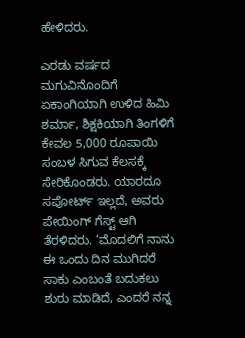ಹೇಳಿದರು.

ಎರಡು ವರ್ಷದ ಮಗುವಿನೊಂದಿಗೆ ಏಕಾಂಗಿಯಾಗಿ ಉಳಿದ ಹಿಮಿ ಶರ್ಮಾ, ಶಿಕ್ಷಕಿಯಾಗಿ ತಿಂಗಳಿಗೆ ಕೇವಲ 5,000 ರೂಪಾಯಿ ಸಂಬಳ ಸಿಗುವ ಕೆಲಸಕ್ಕೆ ಸೇರಿಕೊಂಡರು. ಯಾರದೂ ಸಪೋರ್ಟ್ ಇಲ್ಲದೆ, ಅವರು ಪೇಯಿಂಗ್ ಗೆಸ್ಟ್ ಆಗಿ ತೆರಳಿದರು. ‘ಮೊದಲಿಗೆ ನಾನು ಈ ಒಂದು ದಿನ ಮುಗಿದರೆ ಸಾಕು ಎಂಬಂತೆ ಬದುಕಲು ಶುರು ಮಾಡಿದೆ, ಎಂದರೆ ನನ್ನ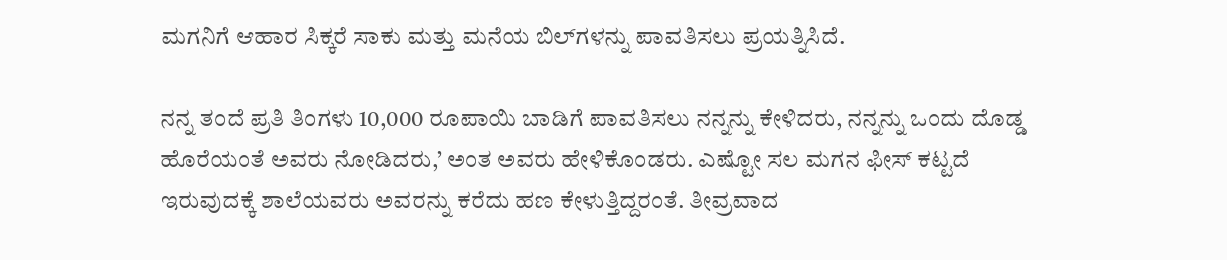ಮಗನಿಗೆ ಆಹಾರ ಸಿಕ್ಕರೆ ಸಾಕು ಮತ್ತು ಮನೆಯ ಬಿಲ್‌ಗಳನ್ನು ಪಾವತಿಸಲು ಪ್ರಯತ್ನಿಸಿದೆ.

ನನ್ನ ತಂದೆ ಪ್ರತಿ ತಿಂಗಳು 10,000 ರೂಪಾಯಿ ಬಾಡಿಗೆ ಪಾವತಿಸಲು ನನ್ನನ್ನು ಕೇಳಿದರು, ನನ್ನನ್ನು ಒಂದು ದೊಡ್ಡ ಹೊರೆಯಂತೆ ಅವರು ನೋಡಿದರು,’ ಅಂತ ಅವರು ಹೇಳಿಕೊಂಡರು. ಎಷ್ಟೋ ಸಲ ಮಗನ ಫೀಸ್ ಕಟ್ಟದೆ ಇರುವುದಕ್ಕೆ ಶಾಲೆಯವರು ಅವರನ್ನು ಕರೆದು ಹಣ ಕೇಳುತ್ತಿದ್ದರಂತೆ. ತೀವ್ರವಾದ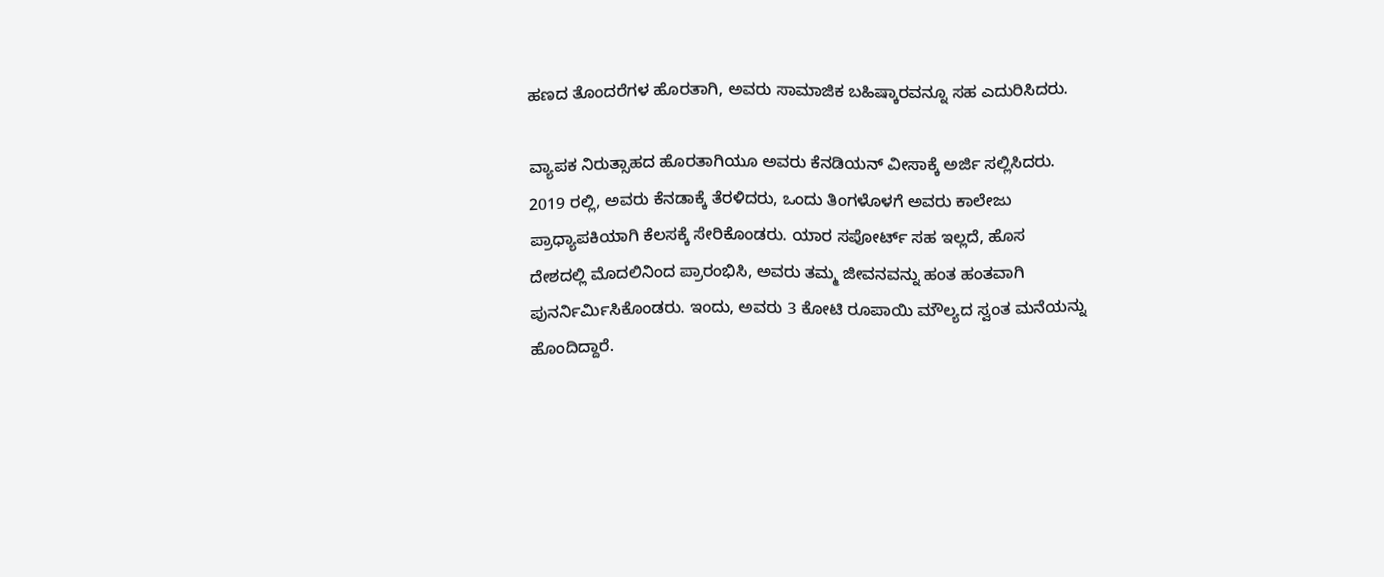ಹಣದ ತೊಂದರೆಗಳ ಹೊರತಾಗಿ, ಅವರು ಸಾಮಾಜಿಕ ಬಹಿಷ್ಕಾರವನ್ನೂ ಸಹ ಎದುರಿಸಿದರು.

ವ್ಯಾಪಕ ನಿರುತ್ಸಾಹದ ಹೊರತಾಗಿಯೂ ಅವರು ಕೆನಡಿಯನ್ ವೀಸಾಕ್ಕೆ ಅರ್ಜಿ ಸಲ್ಲಿಸಿದರು. 2019 ರಲ್ಲಿ, ಅವರು ಕೆನಡಾಕ್ಕೆ ತೆರಳಿದರು, ಒಂದು ತಿಂಗಳೊಳಗೆ ಅವರು ಕಾಲೇಜು ಪ್ರಾಧ್ಯಾಪಕಿಯಾಗಿ ಕೆಲಸಕ್ಕೆ ಸೇರಿಕೊಂಡರು. ಯಾರ ಸಪೋರ್ಟ್ ಸಹ ಇಲ್ಲದೆ, ಹೊಸ ದೇಶದಲ್ಲಿ ಮೊದಲಿನಿಂದ ಪ್ರಾರಂಭಿಸಿ, ಅವರು ತಮ್ಮ ಜೀವನವನ್ನು ಹಂತ ಹಂತವಾಗಿ ಪುನರ್ನಿರ್ಮಿಸಿಕೊಂಡರು. ಇಂದು, ಅವರು 3 ಕೋಟಿ ರೂಪಾಯಿ ಮೌಲ್ಯದ ಸ್ವಂತ ಮನೆಯನ್ನು ಹೊಂದಿದ್ದಾರೆ.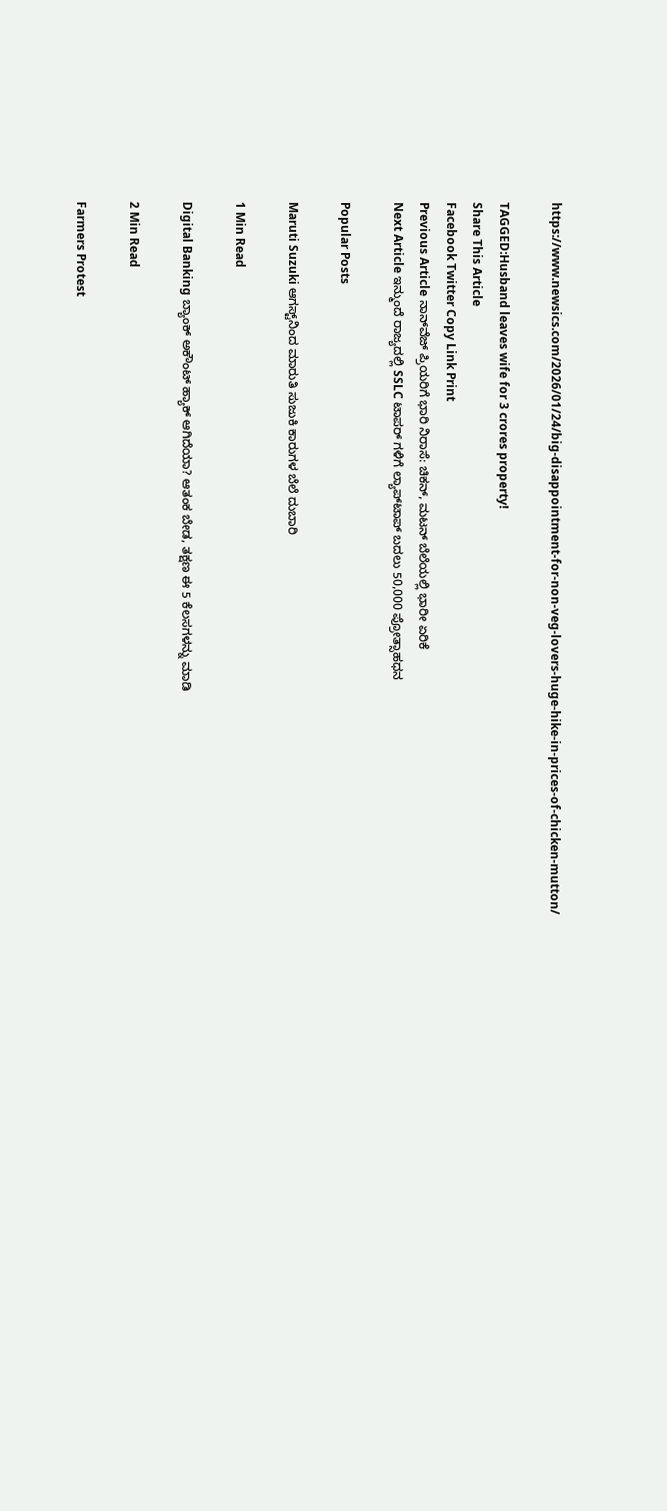https://www.newsics.com/2026/01/24/big-disappointment-for-non-veg-lovers-huge-hike-in-prices-of-chicken-mutton/

TAGGED:Husband leaves wife for 3 crores property!
Share This Article
Facebook Twitter Copy Link Print
Previous Article ನಾನ್‌ವೆಜ್‌ ಪ್ರಿಯರಿಗೆ ಭಾರಿ ನಿರಾಸೆ: ಚಿಕನ್, ಮಟನ್ ಬೆಲೆಯಲ್ಲಿ ಭಾರೀ ಏರಿಕೆ
Next Article ಇನ್ಮುಂದೆ ರಾಜ್ಯದಲ್ಲಿ SSLC ಟಾಪರ್ ಗಳಿಗೆ ಲ್ಯಾಪ್‌ಟಾಪ್ ಬದಲು 50,000 ಪ್ರೋತ್ಸಾಹಧನ

Popular Posts

Maruti Suzuki ಆಗಸ್ಟ್‌ನಿಂದ ಮಾರುತಿ ಸುಜುಕಿ ಕಾರುಗಳ ಬೆಲೆ ದುಬಾರಿ

1 Min Read

Digital Banking ಬ್ಯಾಂಕ್ ಅಕೌಂಟ್ ಹ್ಯಾಕ್ ಆಗಿದೆಯಾ? ಆತಂಕ ಬೇಡ, ತಕ್ಷಣ ಈ 5 ಕೆಲಸಗಳನ್ನು ಮಾಡಿ

2 Min Read

Farmers Protest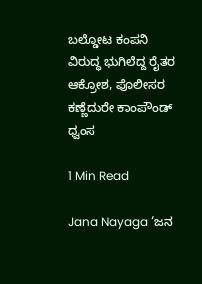ಬಲ್ಡೋಟ ಕಂಪನಿ ವಿರುದ್ಧ ಭುಗಿಲೆದ್ದ ರೈತರ ಆಕ್ರೋಶ, ಪೊಲೀಸರ ಕಣ್ಣೆದುರೇ ಕಾಂಪೌಂಡ್ ಧ್ವಂಸ

1 Min Read

Jana Nayaga ‘ಜನ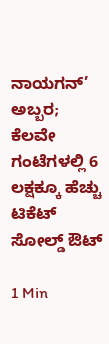ನಾಯಗನ್’ ಅಬ್ಬರ; ಕೆಲವೇ ಗಂಟೆಗಳಲ್ಲಿ 6 ಲಕ್ಷಕ್ಕೂ ಹೆಚ್ಚು ಟಿಕೆಟ್ ಸೋಲ್ಡ್ ಔಟ್

1 Min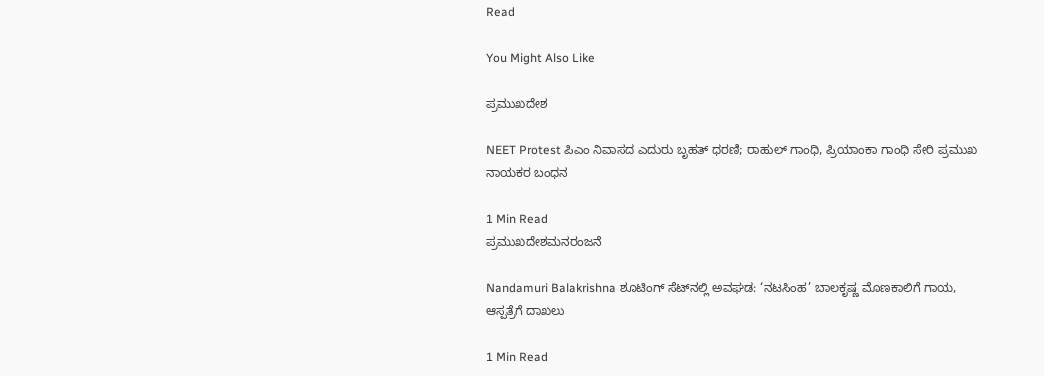Read

You Might Also Like

ಪ್ರಮುಖದೇಶ

NEET Protest ಪಿಎಂ ನಿವಾಸದ ಎದುರು ಬೃಹತ್ ಧರಣಿ; ರಾಹುಲ್ ಗಾಂಧಿ, ಪ್ರಿಯಾಂಕಾ ಗಾಂಧಿ ಸೇರಿ ಪ್ರಮುಖ ನಾಯಕರ ಬಂಧನ

1 Min Read
ಪ್ರಮುಖದೇಶಮನರಂಜನೆ

Nandamuri Balakrishna ಶೂಟಿಂಗ್ ಸೆಟ್‌ನಲ್ಲಿ ಅವಘಡ: ‘ನಟಸಿಂಹ’ ಬಾಲಕೃಷ್ಣ ಮೊಣಕಾಲಿಗೆ ಗಾಯ, ಆಸ್ಪತ್ರೆಗೆ ದಾಖಲು

1 Min Read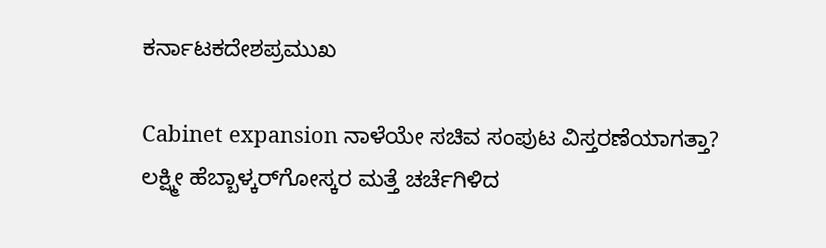ಕರ್ನಾಟಕದೇಶಪ್ರಮುಖ

Cabinet expansion ನಾಳೆಯೇ ಸಚಿವ ಸಂಪುಟ ವಿಸ್ತರಣೆಯಾಗತ್ತಾ? ಲಕ್ಷ್ಮೀ ಹೆಬ್ಬಾಳ್ಕರ್‌ಗೋಸ್ಕರ ಮತ್ತೆ ಚರ್ಚೆಗಿಳಿದ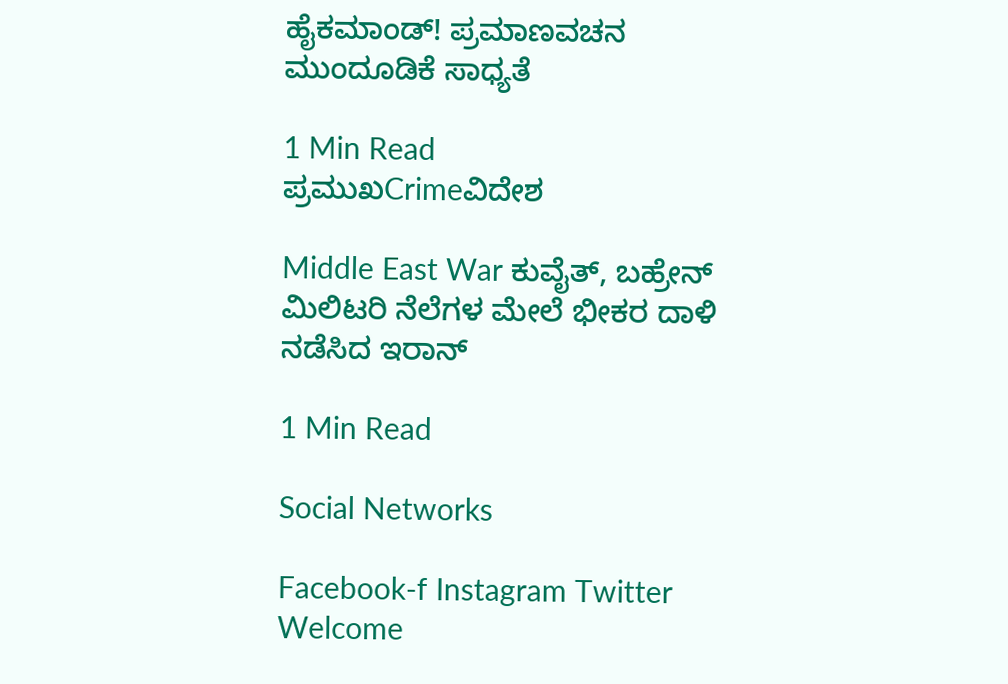ಹೈಕಮಾಂಡ್! ಪ್ರಮಾಣವಚನ ಮುಂದೂಡಿಕೆ ಸಾಧ್ಯತೆ

1 Min Read
ಪ್ರಮುಖCrimeವಿದೇಶ

Middle East War ಕುವೈತ್, ಬಹ್ರೇನ್ ಮಿಲಿಟರಿ ನೆಲೆಗಳ ಮೇಲೆ ಭೀಕರ ದಾಳಿ ನಡೆಸಿದ ಇರಾನ್

1 Min Read

Social Networks

Facebook-f Instagram Twitter
Welcome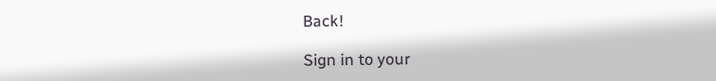Back!

Sign in to your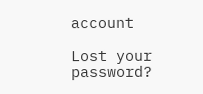account

Lost your password?